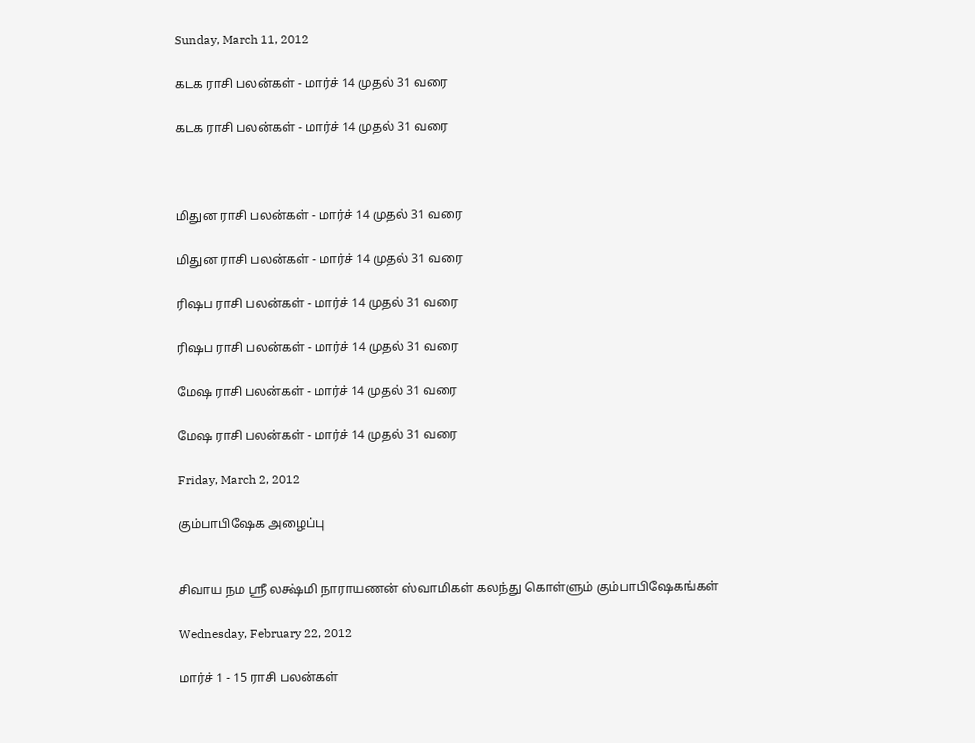Sunday, March 11, 2012

கடக ராசி பலன்கள் - மார்ச் 14 முதல் 31 வரை

கடக ராசி பலன்கள் - மார்ச் 14 முதல் 31 வரை



மிதுன ராசி பலன்கள் - மார்ச் 14 முதல் 31 வரை

மிதுன ராசி பலன்கள் - மார்ச் 14 முதல் 31 வரை

ரிஷப ராசி பலன்கள் - மார்ச் 14 முதல் 31 வரை

ரிஷப ராசி பலன்கள் - மார்ச் 14 முதல் 31 வரை

மேஷ ராசி பலன்கள் - மார்ச் 14 முதல் 31 வரை

மேஷ ராசி பலன்கள் - மார்ச் 14 முதல் 31 வரை

Friday, March 2, 2012

கும்பாபிஷேக அழைப்பு


சிவாய நம ஸ்ரீ லக்ஷ்மி நாராயணன் ஸ்வாமிகள் கலந்து கொள்ளும் கும்பாபிஷேகங்கள்

Wednesday, February 22, 2012

மார்ச் 1 - 15 ராசி பலன்கள்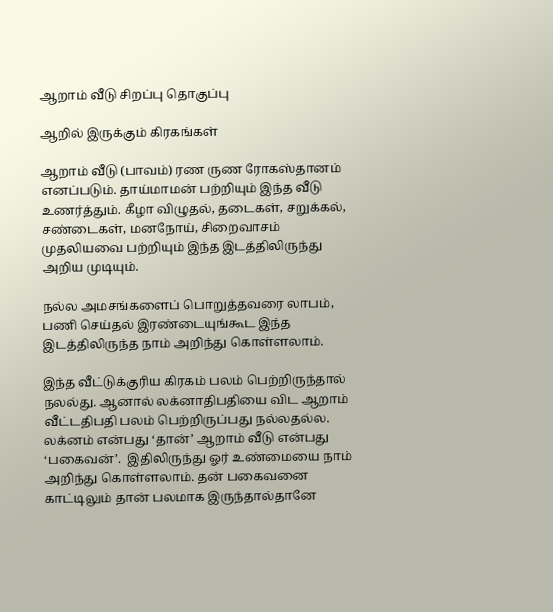ஆறாம் வீடு சிறப்பு தொகுப்பு

ஆறில் இருக்கும் கிரகங்கள்

ஆறாம் வீடு (பாவம்) ரண ருண ரோகஸ்தானம் எனப்படும். தாய்மாமன் பற்றியும் இந்த வீடு உணர்த்தும். கீழா விழுதல், தடைகள், சறுக்கல், சண்டைகள், மனநோய், சிறைவாசம் முதலியவை பற்றியும் இந்த இடத்திலிருந்து அறிய முடியும்.

நல்ல அமசங்களைப் பொறுத்தவரை லாபம், பணி செய்தல் இரண்டையுங்கூட இந்த இடத்திலிருந்த நாம் அறிந்து கொள்ளலாம்.

இந்த வீட்டுக்குரிய கிரகம் பலம் பெற்றிருந்தால் நலல்து. ஆனால் லக்னாதிபதியை விட ஆறாம் வீட்டதிபதி பலம் பெற்றிருப்பது நல்லதல்ல.
லக்னம் என்பது ‘தான்’ ஆறாம் வீடு என்பது ‘பகைவன்’.  இதிலிருந்து ஓர் உண்மையை நாம் அறிந்து கொள்ளலாம். தன் பகைவனை காட்டிலும் தான் பலமாக இருந்தால்தானே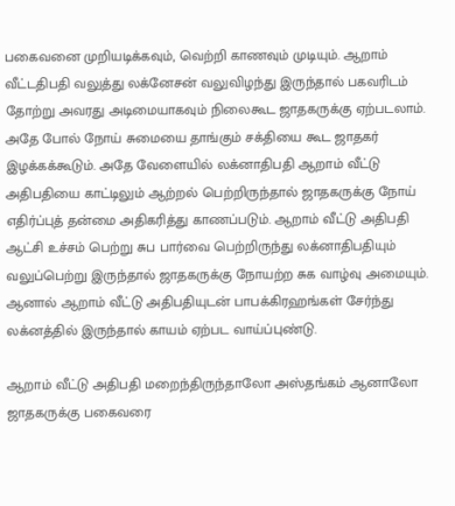பகைவனை முறியடிக்கவும், வெற்றி காணவும் முடியும். ஆறாம் வீட்டதிபதி வலுத்து லக்னேசன் வலுவிழந்து இருந்தால் பகவரிடம் தோற்று அவரது அடிமையாகவும் நிலைகூட ஜாதகருக்கு ஏற்படலாம். அதே போல் நோய் சுமையை தாங்கும் சக்தியை கூட ஜாதகர் இழக்கக்கூடும். அதே வேளையில் லக்னாதிபதி ஆறாம் வீட்டு அதிபதியை காட்டிலும் ஆற்றல் பெற்றிருந்தால் ஜாதகருக்கு நோய் எதிர்ப்புத் தன்மை அதிகரித்து காணப்படும். ஆறாம் வீட்டு அதிபதி ஆட்சி உச்சம் பெற்று சுப பார்வை பெற்றிருந்து லக்னாதிபதியும் வலுப்பெற்று இருந்தால் ஜாதகருக்கு நோயற்ற சுக வாழ்வு அமையும். ஆனால் ஆறாம் வீட்டு அதிபதியுடன் பாபக்கிரஹங்கள் சேர்ந்து லக்னத்தில் இருந்தால் காயம் ஏற்பட வாய்ப்புண்டு.

ஆறாம் வீட்டு அதிபதி மறைந்திருந்தாலோ அஸ்தங்கம் ஆனாலோ ஜாதகருக்கு பகைவரை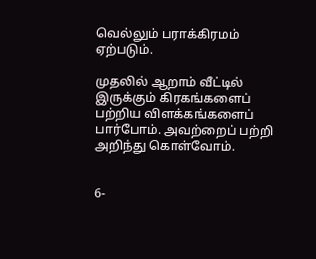வெல்லும் பராக்கிரமம் ஏற்படும்.

முதலில் ஆறாம் வீட்டில் இருக்கும் கிரகங்களைப் பற்றிய விளக்கங்களைப் பார்போம். அவற்றைப் பற்றி அறிந்து கொள்வோம்.


6-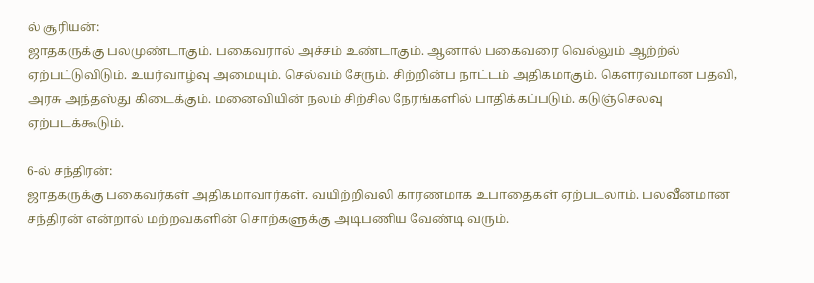ல் சூரியன்:
ஜாதகருக்கு பலமுண்டாகும். பகைவரால் அச்சம் உண்டாகும். ஆனால் பகைவரை வெல்லும் ஆற்ற்ல் ஏற்பட்டுவிடும். உயர்வாழ்வு அமையும். செல்வம் சேரும். சிற்றின்ப நாட்டம் அதிகமாகும். கௌரவமான பதவி, அரசு அந்தஸ்து கிடைக்கும். மனைவியின் நலம் சிற்சில நேரங்களில் பாதிக்கப்படும். கடுஞ்செலவு ஏற்படக்கூடும்.

6-ல் சந்திரன்:
ஜாதகருக்கு பகைவர்கள் அதிகமாவார்கள். வயிற்றிவலி காரணமாக உபாதைகள் ஏற்படலாம். பலவீனமான சந்திரன் என்றால் மற்றவகளின் சொற்களுக்கு அடிபணிய வேண்டி வரும்.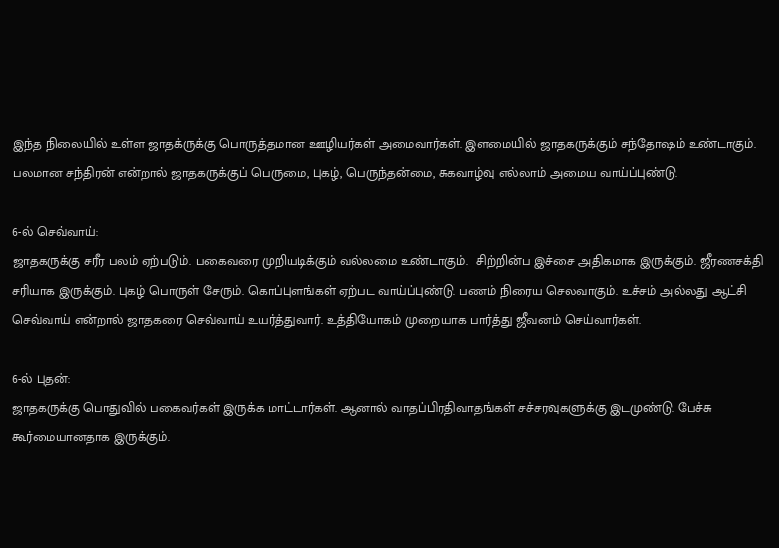இந்த நிலையில் உள்ள ஜாதக்ருக்கு பொருத்தமான ஊழியர்கள் அமைவார்கள். இளமையில் ஜாதகருக்கும் சந்தோஷம் உண்டாகும். பலமான சந்திரன் என்றால் ஜாதகருக்குப் பெருமை, புகழ், பெருந்தன்மை, சுகவாழ்வு எல்லாம் அமைய வாய்ப்புண்டு.

6-ல் செவ்வாய்:
ஜாதகருக்கு சரீர பலம் ஏற்படும். பகைவரை முறியடிக்கும் வல்லமை உண்டாகும்.  சிற்றின்ப இச்சை அதிகமாக இருக்கும். ஜீரணசக்தி சரியாக இருக்கும். புகழ் பொருள் சேரும். கொப்புளங்கள் ஏற்பட வாய்ப்புண்டு. பணம் நிரைய செலவாகும். உச்சம் அல்லது ஆட்சி செவ்வாய் என்றால் ஜாதகரை செவ்வாய் உயர்த்துவார். உத்தியோகம் முறையாக பார்த்து ஜீவனம் செய்வார்கள்.

6-ல் புதன்:
ஜாதகருக்கு பொதுவில் பகைவர்கள் இருக்க மாட்டார்கள். ஆனால் வாதப்பிரதிவாதங்கள் சச்சரவுகளுக்கு இடமுண்டு. பேச்சு கூர்மையானதாக இருக்கும்.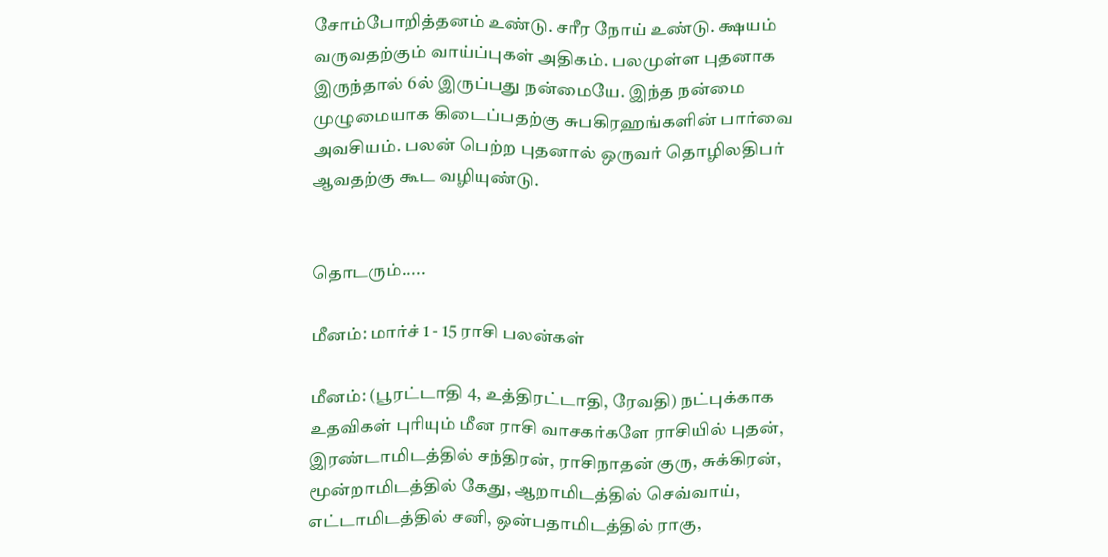சோம்போறித்தனம் உண்டு. சரீர நோய் உண்டு. க்ஷயம் வருவதற்கும் வாய்ப்புகள் அதிகம். பலமுள்ள புதனாக இருந்தால் 6ல் இருப்பது நன்மையே. இந்த நன்மை முழுமையாக கிடைப்பதற்கு சுபகிரஹங்களின் பார்வை அவசியம். பலன் பெற்ற புதனால் ஒருவர் தொழிலதிபர் ஆவதற்கு கூட வழியுண்டு.


தொடரும்.....

மீனம்: மார்ச் 1 - 15 ராசி பலன்கள்

மீனம்: (பூரட்டாதி 4, உத்திரட்டாதி, ரேவதி) நட்புக்காக உதவிகள் புரியும் மீன ராசி வாசகர்களே ராசியில் புதன், இரண்டாமிடத்தில் சந்திரன், ராசிநாதன் குரு, சுக்கிரன், மூன்றாமிடத்தில் கேது, ஆறாமிடத்தில் செவ்வாய், எட்டாமிடத்தில் சனி, ஒன்பதாமிடத்தில் ராகு,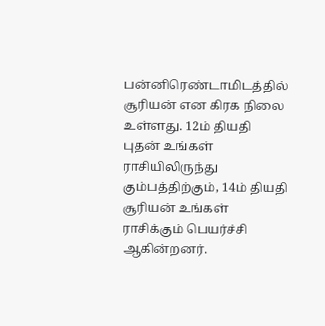பன்னிரெண்டாமிடத்தில் சூரியன் என கிரக நிலை உள்ளது. 12ம் தியதி புதன் உங்கள் ராசியிலிருந்து கும்பத்திற்கும், 14ம் தியதி சூரியன் உங்கள் ராசிக்கும் பெயர்ச்சி ஆகின்றனர்.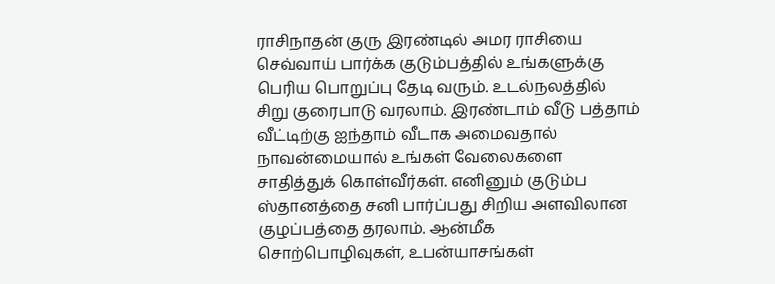ராசிநாதன் குரு இரண்டில் அமர ராசியை செவ்வாய் பார்க்க குடும்பத்தில் உங்களுக்கு பெரிய பொறுப்பு தேடி வரும். உடல்நலத்தில் சிறு குரைபாடு வரலாம். இரண்டாம் வீடு பத்தாம் வீட்டிற்கு ஐந்தாம் வீடாக அமைவதால் நாவன்மையால் உங்கள் வேலைகளை சாதித்துக் கொள்வீர்கள். எனினும் குடும்ப ஸ்தானத்தை சனி பார்ப்பது சிறிய அளவிலான குழப்பத்தை தரலாம். ஆன்மீக சொற்பொழிவுகள், உபன்யாசங்கள்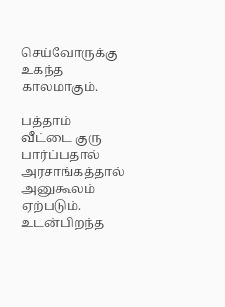செய்வோருக்கு உகந்த காலமாகும்.

பத்தாம் வீட்டை குரு பார்ப்பதால் அரசாங்கத்தால் அனுகூலம் ஏற்படும். உடன்பிறந்த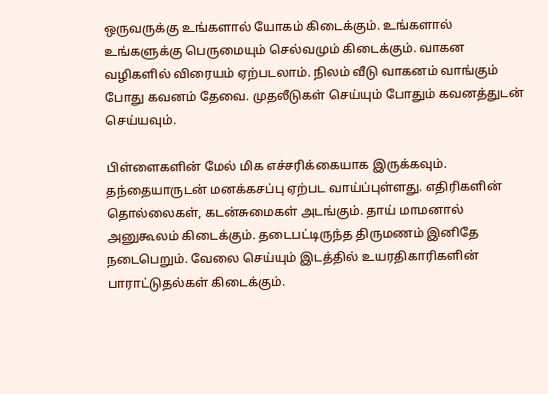ஒருவருக்கு உங்களால் யோகம் கிடைக்கும். உங்களால் உங்களுக்கு பெருமையும் செல்வமும் கிடைக்கும். வாகன வழிகளில் விரையம் ஏற்படலாம். நிலம் வீடு வாகனம் வாங்கும் போது கவனம் தேவை. முதலீடுகள் செய்யும் போதும் கவனத்துடன் செய்யவும்.

பிள்ளைகளின் மேல் மிக எச்சரிக்கையாக இருக்கவும். தந்தையாருடன் மனக்கசப்பு ஏற்பட வாய்ப்புள்ளது. எதிரிகளின் தொல்லைகள், கடன்சுமைகள் அடங்கும். தாய் மாமனால் அனுகூலம் கிடைக்கும். தடைபட்டிருந்த திருமணம் இனிதே நடைபெறும். வேலை செய்யும் இடத்தில் உயரதிகாரிகளின் பாராட்டுதல்கள் கிடைக்கும்.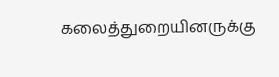கலைத்துறையினருக்கு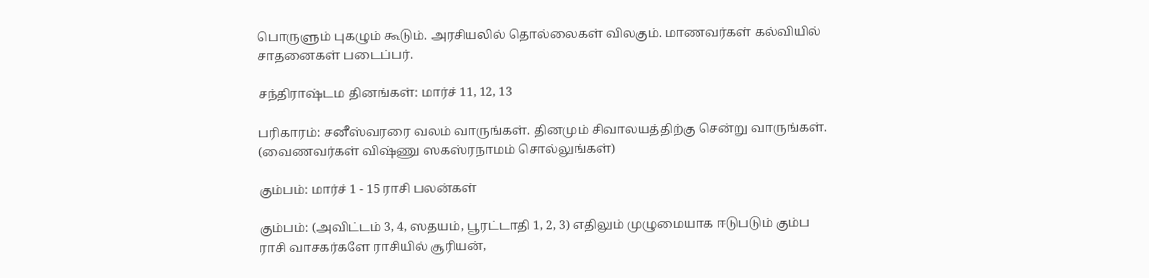பொருளும் புகழும் கூடும். அரசியலில் தொல்லைகள் விலகும். மாணவர்கள் கல்வியில் சாதனைகள் படைப்பர்.

சந்திராஷ்டம தினங்கள்: மார்ச் 11, 12, 13

பரிகாரம்: சனீஸ்வரரை வலம் வாருங்கள். தினமும் சிவாலயத்திற்கு சென்று வாருங்கள். (வைணவர்கள் விஷ்ணு ஸகஸ்ரநாமம் சொல்லுங்கள்)

கும்பம்: மார்ச் 1 - 15 ராசி பலன்கள்

கும்பம்: (அவிட்டம் 3, 4, ஸதயம், பூரட்டாதி 1, 2, 3) எதிலும் முழுமையாக ஈடுபடும் கும்ப ராசி வாசகர்களே ராசியில் சூரியன்,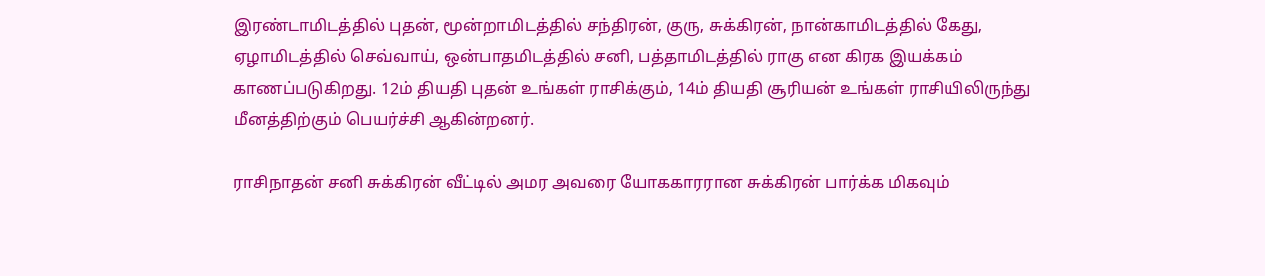இரண்டாமிடத்தில் புதன், மூன்றாமிடத்தில் சந்திரன், குரு, சுக்கிரன், நான்காமிடத்தில் கேது, ஏழாமிடத்தில் செவ்வாய், ஒன்பாதமிடத்தில் சனி, பத்தாமிடத்தில் ராகு என கிரக இயக்கம் காணப்படுகிறது. 12ம் தியதி புதன் உங்கள் ராசிக்கும், 14ம் தியதி சூரியன் உங்கள் ராசியிலிருந்து மீனத்திற்கும் பெயர்ச்சி ஆகின்றனர்.

ராசிநாதன் சனி சுக்கிரன் வீட்டில் அமர அவரை யோககாரரான சுக்கிரன் பார்க்க மிகவும்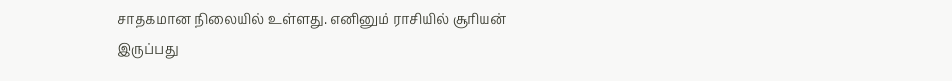சாதகமான நிலையில் உள்ளது. எனினும் ராசியில் சூரியன் இருப்பது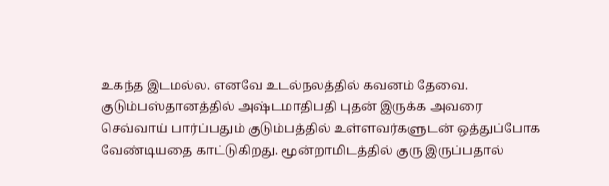உகந்த இடமல்ல. எனவே உடல்நலத்தில் கவனம் தேவை. குடும்பஸ்தானத்தில் அஷ்டமாதிபதி புதன் இருக்க அவரை செவ்வாய் பார்ப்பதும் குடும்பத்தில் உள்ளவர்களுடன் ஒத்துப்போக வேண்டியதை காட்டுகிறது. மூன்றாமிடத்தில் குரு இருப்பதால்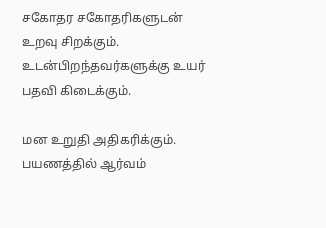சகோதர சகோதரிகளுடன் உறவு சிறக்கும். உடன்பிறந்தவர்களுக்கு உயர் பதவி கிடைக்கும்.

மன உறுதி அதிகரிக்கும். பயணத்தில் ஆர்வம்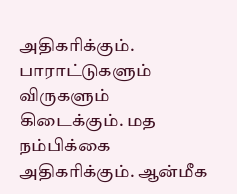அதிகரிக்கும்.  பாராட்டுகளும் விருகளும் கிடைக்கும். மத நம்பிக்கை அதிகரிக்கும். ஆன்மீக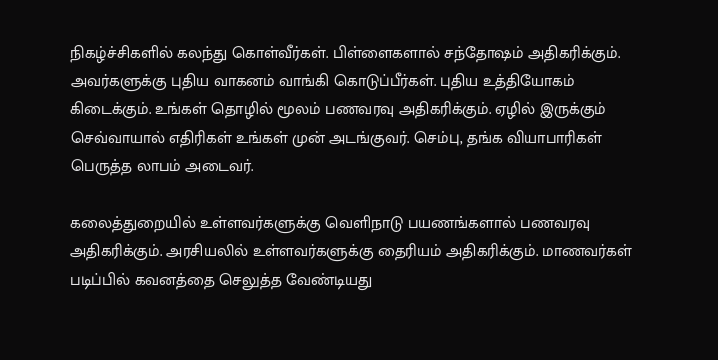நிகழ்ச்சிகளில் கலந்து கொள்வீர்கள். பிள்ளைகளால் சந்தோஷம் அதிகரிக்கும். அவர்களுக்கு புதிய வாகனம் வாங்கி கொடுப்பீர்கள். புதிய உத்தியோகம் கிடைக்கும். உங்கள் தொழில் மூலம் பணவரவு அதிகரிக்கும். ஏழில் இருக்கும் செவ்வாயால் எதிரிகள் உங்கள் முன் அடங்குவர். செம்பு, தங்க வியாபாரிகள் பெருத்த லாபம் அடைவர்.

கலைத்துறையில் உள்ளவர்களுக்கு வெளிநாடு பயணங்களால் பணவரவு அதிகரிக்கும். அரசியலில் உள்ளவர்களுக்கு தைரியம் அதிகரிக்கும். மாணவர்கள் படிப்பில் கவனத்தை செலுத்த வேண்டியது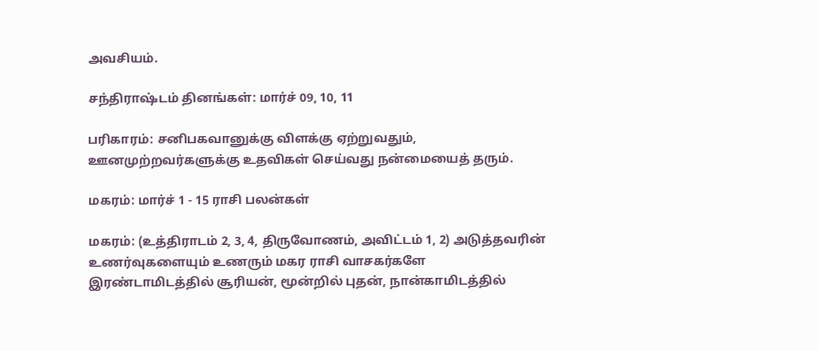அவசியம்.

சந்திராஷ்டம் தினங்கள்: மார்ச் 09, 10, 11

பரிகாரம்: சனிபகவானுக்கு விளக்கு ஏற்றுவதும், ஊனமுற்றவர்களுக்கு உதவிகள் செய்வது நன்மையைத் தரும்.

மகரம்: மார்ச் 1 - 15 ராசி பலன்கள்

மகரம்: (உத்திராடம் 2, 3, 4, திருவோணம், அவிட்டம் 1, 2) அடுத்தவரின் உணர்வுகளையும் உணரும் மகர ராசி வாசகர்களே இரண்டாமிடத்தில் சூரியன், மூன்றில் புதன், நான்காமிடத்தில்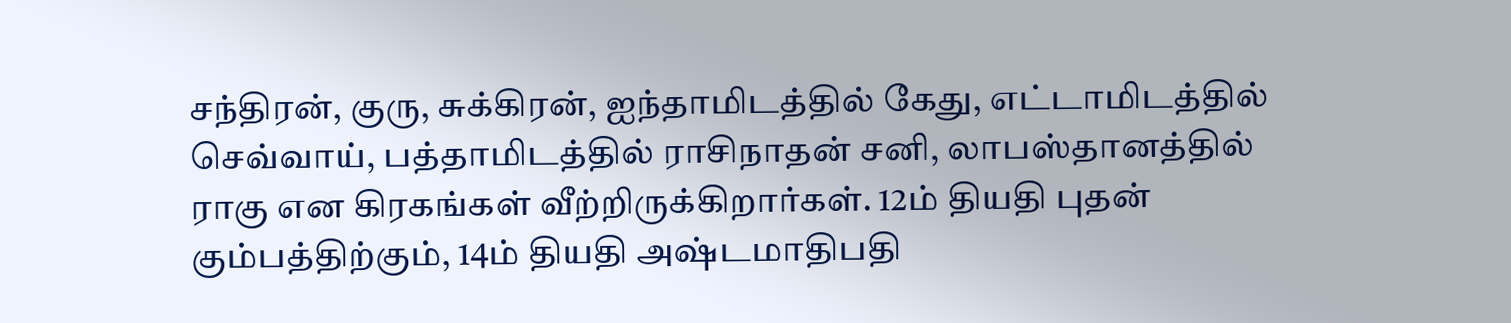சந்திரன், குரு, சுக்கிரன், ஐந்தாமிடத்தில் கேது, எட்டாமிடத்தில் செவ்வாய், பத்தாமிடத்தில் ராசிநாதன் சனி, லாபஸ்தானத்தில் ராகு என கிரகங்கள் வீற்றிருக்கிறார்கள். 12ம் தியதி புதன் கும்பத்திற்கும், 14ம் தியதி அஷ்டமாதிபதி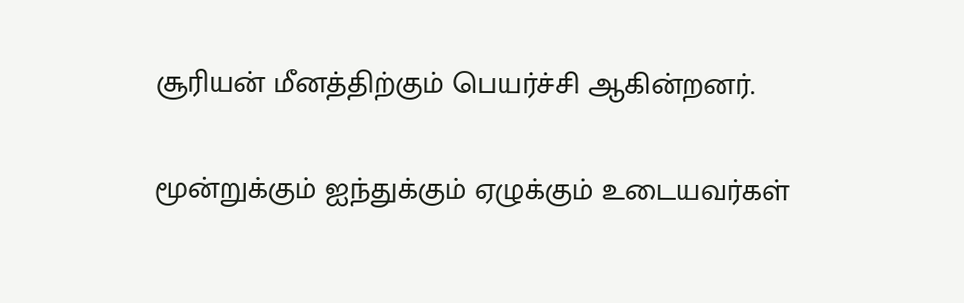சூரியன் மீனத்திற்கும் பெயர்ச்சி ஆகின்றனர்.

மூன்றுக்கும் ஐந்துக்கும் ஏழுக்கும் உடையவர்கள்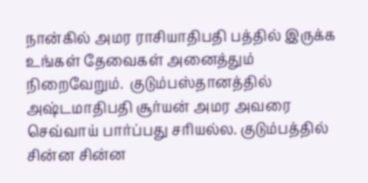நான்கில் அமர ராசியாதிபதி பத்தில் இருக்க உங்கள் தேவைகள் அனைத்தும் நிறைவேறும்.  குடும்பஸ்தானத்தில் அஷ்டமாதிபதி சூர்யன் அமர அவரை செவ்வாய் பார்ப்பது சரியல்ல. குடும்பத்தில் சின்ன சின்ன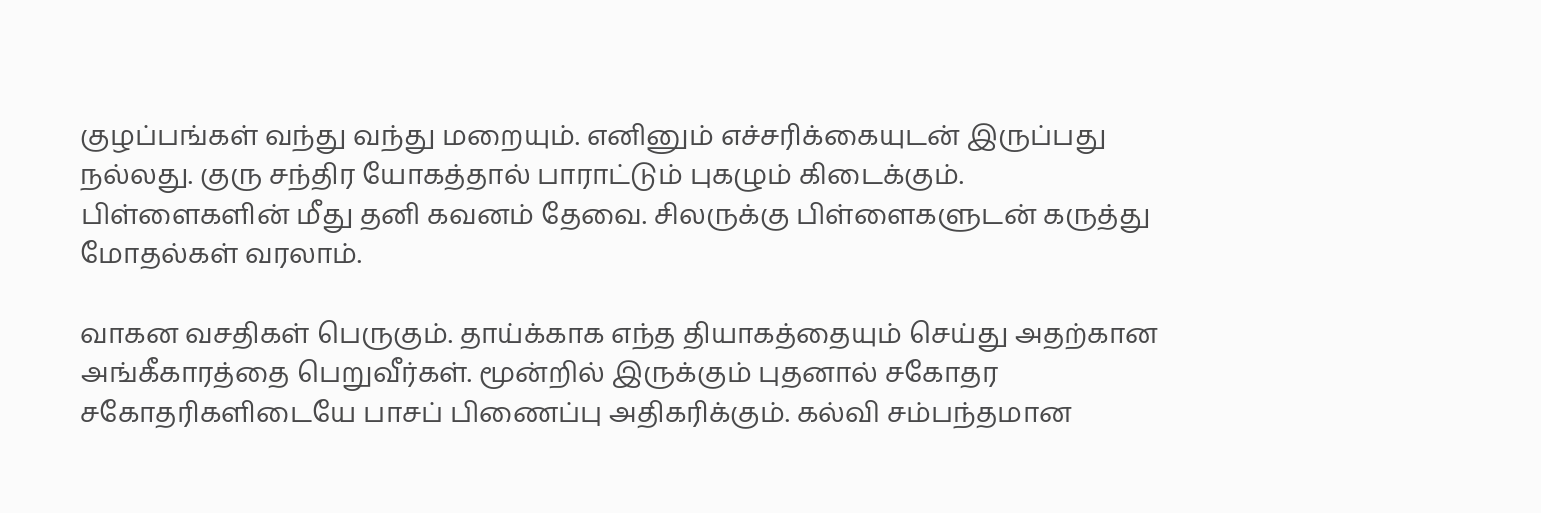குழப்பங்கள் வந்து வந்து மறையும். எனினும் எச்சரிக்கையுடன் இருப்பது நல்லது. குரு சந்திர யோகத்தால் பாராட்டும் புகழும் கிடைக்கும். பிள்ளைகளின் மீது தனி கவனம் தேவை. சிலருக்கு பிள்ளைகளுடன் கருத்து மோதல்கள் வரலாம்.

வாகன வசதிகள் பெருகும். தாய்க்காக எந்த தியாகத்தையும் செய்து அதற்கான அங்கீகாரத்தை பெறுவீர்கள். மூன்றில் இருக்கும் புதனால் சகோதர சகோதரிகளிடையே பாசப் பிணைப்பு அதிகரிக்கும். கல்வி சம்பந்தமான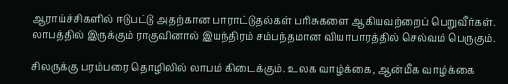ஆராய்ச்சிகளில் ஈடுபட்டு அதற்கான பாராட்டுதல்கள் பரிசுகளை ஆகியவற்றைப் பெறுவீர்கள். லாபத்தில் இருக்கும் ராகுவினால் இயந்திரம் சம்பந்தமான வியாபாரத்தில் செல்வம் பெருகும்.

சிலருக்கு பரம்பரை தொழிலில் லாபம் கிடைக்கும். உலக வாழ்க்கை, ஆன்மீக வாழ்க்கை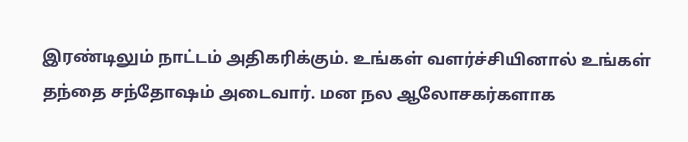இரண்டிலும் நாட்டம் அதிகரிக்கும். உங்கள் வளர்ச்சியினால் உங்கள் தந்தை சந்தோஷம் அடைவார். மன நல ஆலோசகர்களாக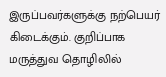இருப்பவர்களுக்கு நற்பெயர் கிடைக்கும். குறிப்பாக மருத்துவ தொழிலில்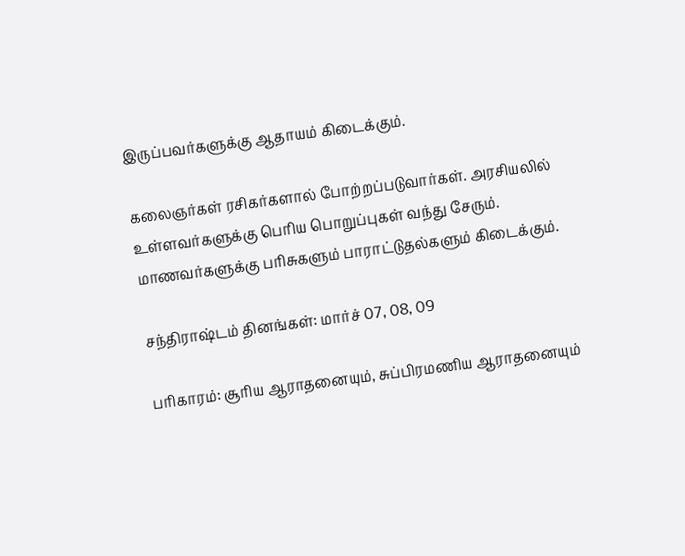இருப்பவர்களுக்கு ஆதாயம் கிடைக்கும்.

கலைஞர்கள் ரசிகர்களால் போற்றப்படுவார்கள். அரசியலில் உள்ளவர்களுக்கு பெரிய பொறுப்புகள் வந்து சேரும். மாணவர்களுக்கு பரிசுகளும் பாராட்டுதல்களும் கிடைக்கும்.

சந்திராஷ்டம் தினங்கள்: மார்ச் 07, 08, 09

பரிகாரம்: சூரிய ஆராதனையும், சுப்பிரமணிய ஆராதனையும்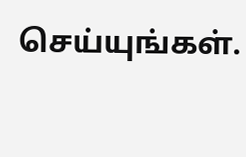செய்யுங்கள்.